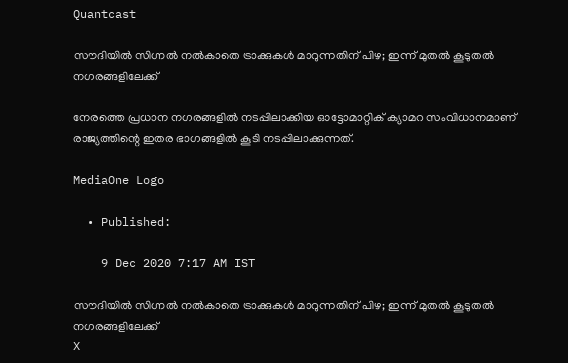Quantcast

സൗദിയിൽ സിഗ്നല്‍ നല്‍കാതെ ട്രാക്കുകള്‍ മാറുന്നതിന് പിഴ; ഇന്ന് മുതൽ കൂടുതൽ നഗരങ്ങളിലേക്ക്

നേരത്തെ പ്രധാന നഗരങ്ങളില്‍ നടപ്പിലാക്കിയ ഓട്ടോമാറ്റിക് ക്യാമറ സംവിധാനമാണ് രാജ്യത്തിന്റെ ഇതര ഭാഗങ്ങളില്‍ കൂടി നടപ്പിലാക്കുന്നത്.

MediaOne Logo

  • Published:

    9 Dec 2020 7:17 AM IST

സൗദിയിൽ സിഗ്നല്‍ നല്‍കാതെ ട്രാക്കുകള്‍ മാറുന്നതിന് പിഴ; ഇന്ന് മുതൽ കൂടുതൽ നഗരങ്ങളിലേക്ക്
X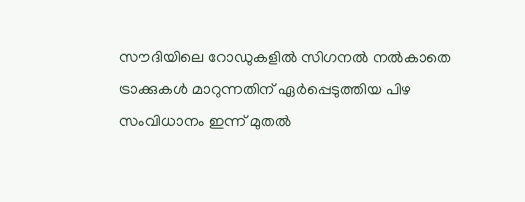സൗദിയിലെ റോഡുകളില്‍ സിഗനല്‍ നല്‍കാതെ ട്രാക്കുകള്‍ മാറുന്നതിന് ഏര്‍പ്പെടുത്തിയ പിഴ സംവിധാനം ഇന്ന് മുതല്‍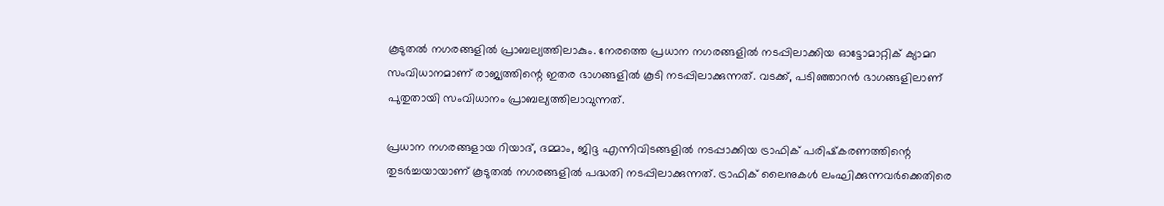കൂടുതല്‍ നഗരങ്ങളില്‍ പ്രാബല്യത്തിലാകും. നേരത്തെ പ്രധാന നഗരങ്ങളില്‍ നടപ്പിലാക്കിയ ഓട്ടോമാറ്റിക് ക്യാമറ സംവിധാനമാണ് രാജ്യത്തിന്റെ ഇതര ഭാഗങ്ങളില്‍ കൂടി നടപ്പിലാക്കുന്നത്. വടക്ക്, പടിഞ്ഞാറന്‍ ഭാഗങ്ങളിലാണ് പുതുതായി സംവിധാനം പ്രാബല്യത്തിലാവുന്നത്.

പ്രധാന നഗരങ്ങളായ റിയാദ്, ദമ്മാം, ജിദ്ദ എന്നിവിടങ്ങളില്‍ നടപ്പാക്കിയ ട്രാഫിക് പരിഷ്‌കരണത്തിന്റെ തുടര്‍ച്ചയായാണ് കൂടുതല്‍ നഗരങ്ങളില്‍ പദ്ധതി നടപ്പിലാക്കുന്നത്. ട്രാഫിക് ലൈനുകൾ ലംഘിക്കുന്നവർക്കെതിരെ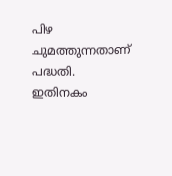പിഴ ചുമത്തുന്നതാണ് പദ്ധതി. ഇതിനകം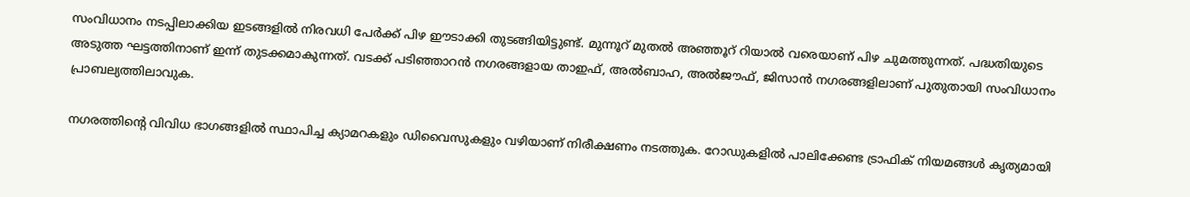സംവിധാനം നടപ്പിലാക്കിയ ഇടങ്ങളില്‍ നിരവധി പേർക്ക് പിഴ ഈടാക്കി തുടങ്ങിയിട്ടുണ്ട്. മുന്നൂറ് മുതൽ അഞ്ഞൂറ് റിയാൽ വരെയാണ് പിഴ ചുമത്തുന്നത്. പദ്ധതിയുടെ അടുത്ത ഘട്ടത്തിനാണ് ഇന്ന് തുടക്കമാകുന്നത്. വടക്ക് പടിഞ്ഞാറൻ നഗരങ്ങളായ താഇഫ്, അല്‍ബാഹ, അല്‍ജൗഫ്, ജിസാന്‍ നഗരങ്ങളിലാണ് പുതുതായി സംവിധാനം പ്രാബല്യത്തിലാവുക.

നഗരത്തിന്റെ വിവിധ ഭാഗങ്ങളിൽ സ്ഥാപിച്ച ക്യാമറകളും ഡിവൈസുകളും വഴിയാണ് നിരീക്ഷണം നടത്തുക. റോഡുകളിൽ പാലിക്കേണ്ട ട്രാഫിക് നിയമങ്ങൾ കൃത്യമായി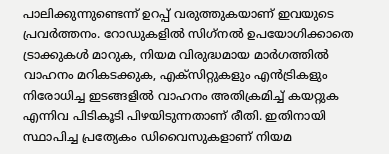പാലിക്കുന്നുണ്ടെന്ന് ഉറപ്പ് വരുത്തുകയാണ് ഇവയുടെ പ്രവർത്തനം. റോഡുകളില്‍ സിഗ്‌നല്‍ ഉപയോഗിക്കാതെ ട്രാക്കുകള്‍ മാറുക, നിയമ വിരുദ്ധമായ മാര്‍ഗത്തില്‍ വാഹനം മറികടക്കുക, എക്‌സിറ്റുകളും എന്‍ട്രികളും നിരോധിച്ച ഇടങ്ങളില്‍ വാഹനം അതിക്രമിച്ച് കയറ്റുക എന്നിവ പിടികൂടി പിഴയിടുന്നതാണ് രീതി. ഇതിനായി സ്ഥാപിച്ച പ്രത്യേകം ഡിവൈസുകളാണ് നിയമ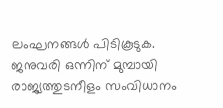ലംഘനങ്ങള്‍ പിടികൂടുക. ജനുവരി ഒന്നിന് മുമ്പായി രാജ്യത്തുടനീളം സംവിധാനം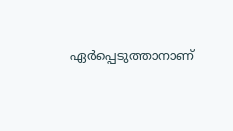ഏര്‍പ്പെടുത്താനാണ്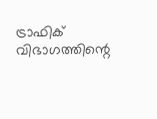ട്രാഫിക് വിഭാഗത്തിന്റെ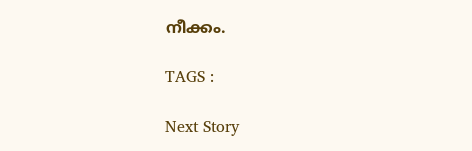നീക്കം.

TAGS :

Next Story